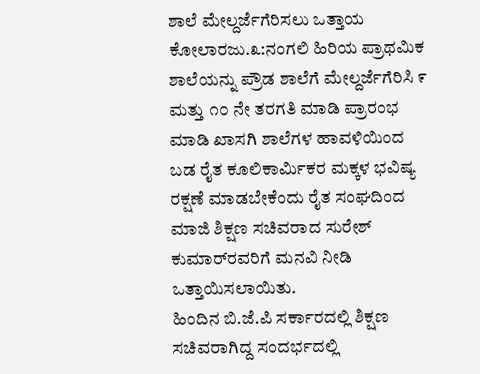ಶಾಲೆ ಮೇಲ್ದರ್ಜೆಗೆರಿಸಲು ಒತ್ತಾಯ
ಕೋಲಾರಜು.೩:ನಂಗಲಿ ಹಿರಿಯ ಪ್ರಾಥಮಿಕ ಶಾಲೆಯನ್ನು ಪ್ರೌಡ ಶಾಲೆಗೆ ಮೇಲ್ದರ್ಜೆಗೆರಿಸಿ ೯ ಮತ್ತು ೧೦ ನೇ ತರಗತಿ ಮಾಡಿ ಪ್ರಾರಂಭ ಮಾಡಿ ಖಾಸಗಿ ಶಾಲೆಗಳ ಹಾವಳಿಯಿಂದ ಬಡ ರೈತ ಕೂಲಿಕಾರ್ಮಿಕರ ಮಕ್ಕಳ ಭವಿಷ್ಯ ರಕ್ಷಣೆ ಮಾಡಬೇಕೆಂದು ರೈತ ಸಂಘದಿಂದ ಮಾಜಿ ಶಿಕ್ಷಣ ಸಚಿವರಾದ ಸುರೇಶ್ ಕುಮಾರ್‌ರವರಿಗೆ ಮನವಿ ನೀಡಿ ಒತ್ತಾಯಿಸಲಾಯಿತು.
ಹಿಂದಿನ ಬಿ.ಜೆ.ಪಿ ಸರ್ಕಾರದಲ್ಲಿ ಶಿಕ್ಷಣ ಸಚಿವರಾಗಿದ್ದ ಸಂದರ್ಭದಲ್ಲಿ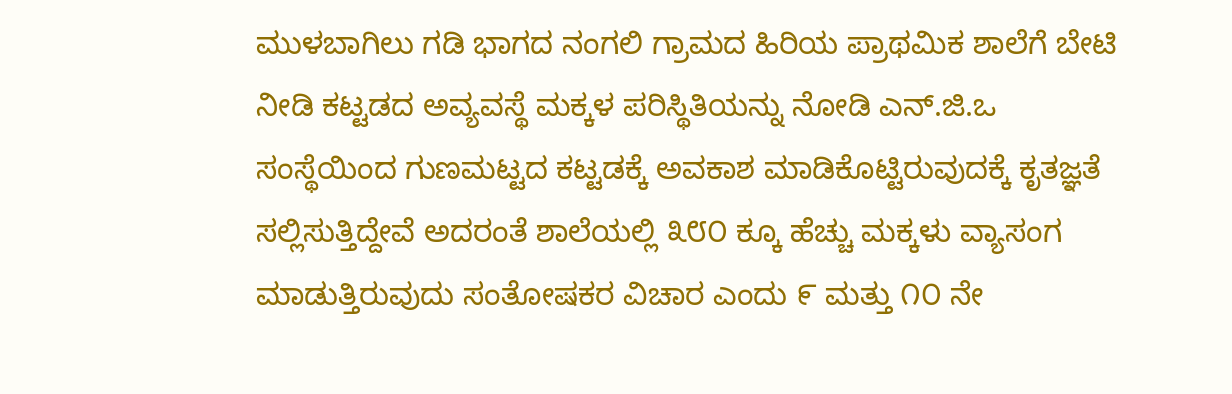ಮುಳಬಾಗಿಲು ಗಡಿ ಭಾಗದ ನಂಗಲಿ ಗ್ರಾಮದ ಹಿರಿಯ ಪ್ರಾಥಮಿಕ ಶಾಲೆಗೆ ಬೇಟಿ ನೀಡಿ ಕಟ್ಟಡದ ಅವ್ಯವಸ್ಥೆ ಮಕ್ಕಳ ಪರಿಸ್ಥಿತಿಯನ್ನು ನೋಡಿ ಎನ್.ಜಿ.ಒ ಸಂಸ್ಥೆಯಿಂದ ಗುಣಮಟ್ಟದ ಕಟ್ಟಡಕ್ಕೆ ಅವಕಾಶ ಮಾಡಿಕೊಟ್ಟಿರುವುದಕ್ಕೆ ಕೃತಜ್ಞತೆ ಸಲ್ಲಿಸುತ್ತಿದ್ದೇವೆ ಅದರಂತೆ ಶಾಲೆಯಲ್ಲಿ ೩೮೦ ಕ್ಕೂ ಹೆಚ್ಚು ಮಕ್ಕಳು ವ್ಯಾಸಂಗ ಮಾಡುತ್ತಿರುವುದು ಸಂತೋಷಕರ ವಿಚಾರ ಎಂದು ೯ ಮತ್ತು ೧೦ ನೇ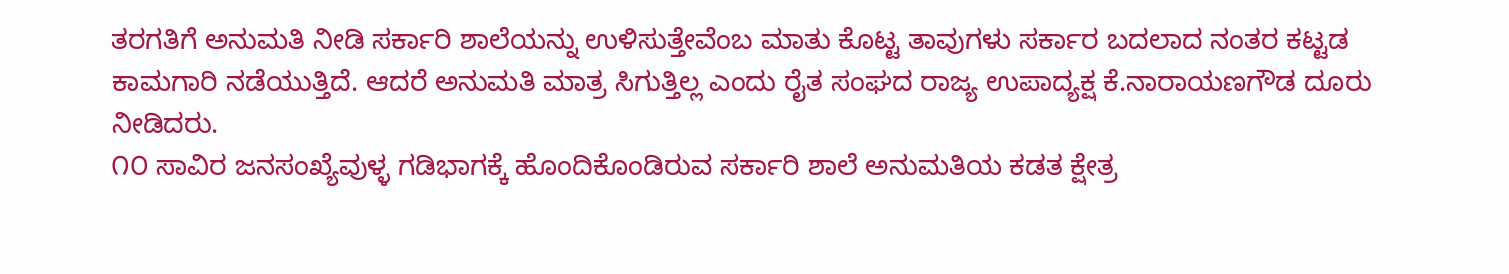ತರಗತಿಗೆ ಅನುಮತಿ ನೀಡಿ ಸರ್ಕಾರಿ ಶಾಲೆಯನ್ನು ಉಳಿಸುತ್ತೇವೆಂಬ ಮಾತು ಕೊಟ್ಟ ತಾವುಗಳು ಸರ್ಕಾರ ಬದಲಾದ ನಂತರ ಕಟ್ಟಡ ಕಾಮಗಾರಿ ನಡೆಯುತ್ತಿದೆ. ಆದರೆ ಅನುಮತಿ ಮಾತ್ರ ಸಿಗುತ್ತಿಲ್ಲ ಎಂದು ರೈತ ಸಂಘದ ರಾಜ್ಯ ಉಪಾದ್ಯಕ್ಷ ಕೆ.ನಾರಾಯಣಗೌಡ ದೂರು ನೀಡಿದರು.
೧೦ ಸಾವಿರ ಜನಸಂಖ್ಯೆವುಳ್ಳ ಗಡಿಭಾಗಕ್ಕೆ ಹೊಂದಿಕೊಂಡಿರುವ ಸರ್ಕಾರಿ ಶಾಲೆ ಅನುಮತಿಯ ಕಡತ ಕ್ಷೇತ್ರ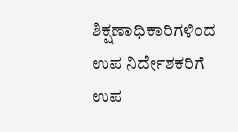ಶಿಕ್ಷಣಾಧಿಕಾರಿಗಳಿಂದ ಉಪ ನಿರ್ದೇಶಕರಿಗೆ ಉಪ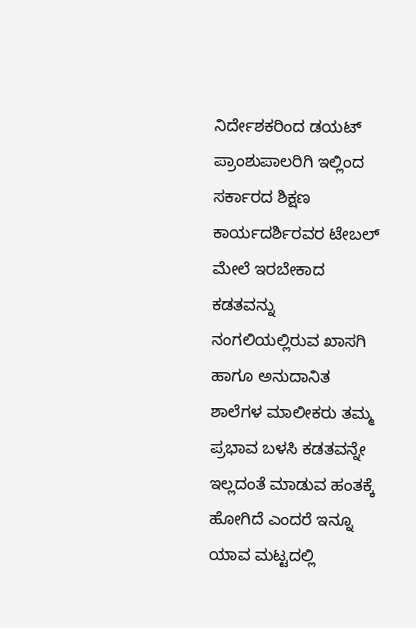ನಿರ್ದೇಶಕರಿಂದ ಡಯಟ್ ಪ್ರಾಂಶುಪಾಲರಿಗಿ ಇಲ್ಲಿಂದ ಸರ್ಕಾರದ ಶಿಕ್ಷಣ ಕಾರ್ಯದರ್ಶಿರವರ ಟೇಬಲ್ ಮೇಲೆ ಇರಬೇಕಾದ ಕಡತವನ್ನು ನಂಗಲಿಯಲ್ಲಿರುವ ಖಾಸಗಿ ಹಾಗೂ ಅನುದಾನಿತ ಶಾಲೆಗಳ ಮಾಲೀಕರು ತಮ್ಮ ಪ್ರಭಾವ ಬಳಸಿ ಕಡತವನ್ನೇ ಇಲ್ಲದಂತೆ ಮಾಡುವ ಹಂತಕ್ಕೆ ಹೋಗಿದೆ ಎಂದರೆ ಇನ್ನೂ ಯಾವ ಮಟ್ಟದಲ್ಲಿ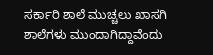ಸರ್ಕಾರಿ ಶಾಲೆ ಮುಚ್ಚಲು ಖಾಸಗಿ ಶಾಲೆಗಳು ಮುಂದಾಗಿದ್ದಾವೆಂದು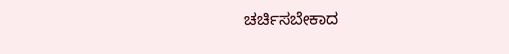ಚರ್ಚಿಸಬೇಕಾದ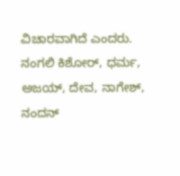ವಿಚಾರವಾಗಿದೆ ಎಂದರು.
ನಂಗಲಿ ಕಿಶೋರ್, ಧರ್ಮ, ಅಜಯ್, ದೇವ, ನಾಗೇಶ್, ನಂದನ್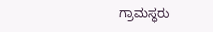ಗ್ರಾಮಸ್ಥರು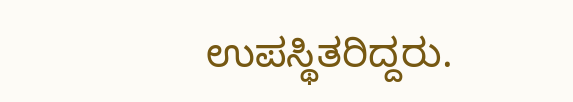ಉಪಸ್ಥಿತರಿದ್ದರು.